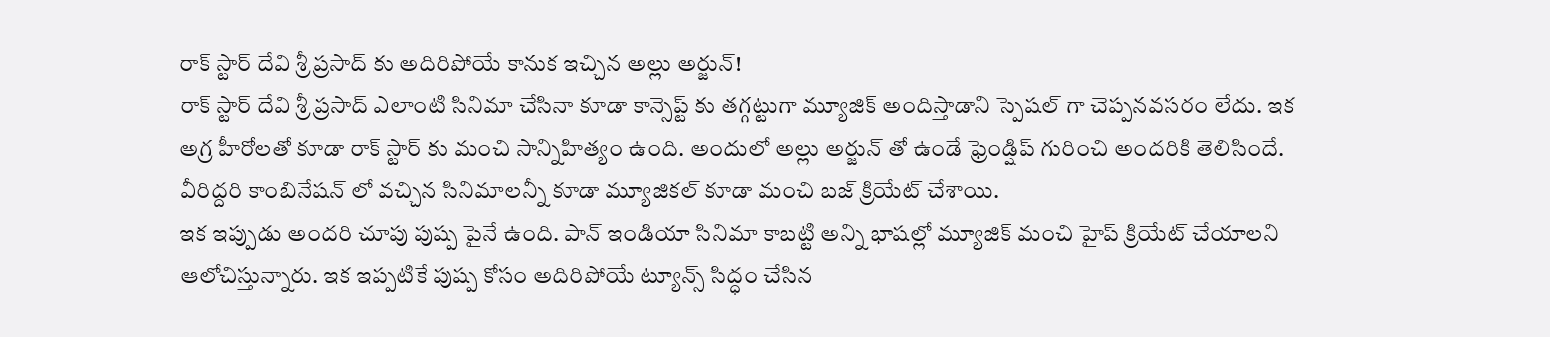రాక్ స్టార్ దేవి శ్రీ ప్రసాద్ కు అదిరిపోయే కానుక ఇచ్చిన అల్లు అర్జున్!
రాక్ స్టార్ దేవి శ్రీ ప్రసాద్ ఎలాంటి సినిమా చేసినా కూడా కాన్సెప్ట్ కు తగ్గట్టుగా మ్యూజిక్ అందిస్తాడాని స్పెషల్ గా చెప్పనవసరం లేదు. ఇక అగ్ర హీరోలతో కూడా రాక్ స్టార్ కు మంచి సాన్నిహిత్యం ఉంది. అందులో అల్లు అర్జున్ తో ఉండే ఫ్రెండ్షిప్ గురించి అందరికి తెలిసిందే. వీరిద్దరి కాంబినేషన్ లో వచ్చిన సినిమాలన్నీ కూడా మ్యూజికల్ కూడా మంచి బజ్ క్రియేట్ చేశాయి.
ఇక ఇప్పుడు అందరి చూపు పుష్ప పైనే ఉంది. పాన్ ఇండియా సినిమా కాబట్టి అన్ని భాషల్లో మ్యూజిక్ మంచి హైప్ క్రియేట్ చేయాలని ఆలోచిస్తున్నారు. ఇక ఇప్పటికే పుష్ప కోసం అదిరిపోయే ట్యూన్స్ సిద్ధం చేసిన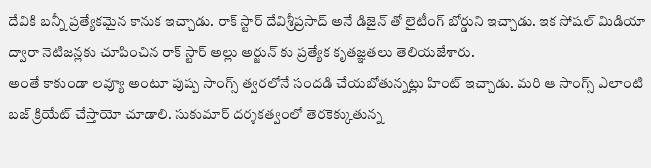దేవికి బన్నీ ప్రత్యేకమైన కానుక ఇచ్చాడు. రాక్ స్టార్ దేవిశ్రీప్రసాద్ అనే డిజైన్ తో లైటీంగ్ బోర్డుని ఇచ్చాడు. ఇక సోషల్ మిడియా ద్వారా నెటిజన్లకు చూపించిన రాక్ స్టార్ అల్లు అర్జున్ కు ప్రత్యేక కృతజ్ఞతలు తెలియజేశారు.
అంతే కాకుండా లవ్యూ అంటూ పుష్ప సాంగ్స్ త్వరలోనే సందడి చేయబోతున్నట్లు హింట్ ఇచ్చాడు. మరి ఆ సాంగ్స్ ఎలాంటి బజ్ క్రియేట్ చేస్తాయో చూడాలి. సుకుమార్ దర్శకత్వంలో తెరకెక్కుతున్న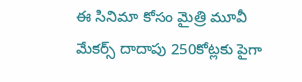ఈ సినిమా కోసం మైత్రి మూవీ మేకర్స్ దాదాపు 250కోట్లకు పైగా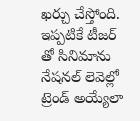ఖర్చు చేస్తోంది. ఇప్పటికే టీజర్ తో సినిమాను నేషనల్ లెవెల్లో ట్రెండ్ అయ్యేలా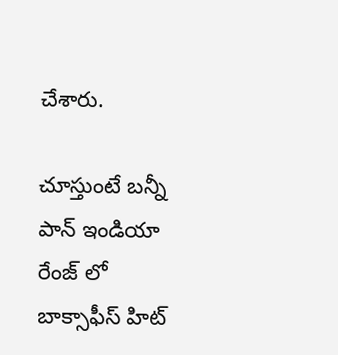చేశారు.

చూస్తుంటే బన్నీ పాన్ ఇండియా రేంజ్ లో బాక్సాఫీస్ హిట్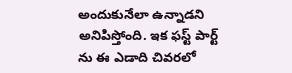అందుకునేలా ఉన్నాడని అనిపిస్తోంది. ఇక ఫస్ట్ పార్ట్ ను ఈ ఎడాది చివరలో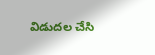విడుదల చేసి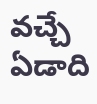వచ్చే ఏడాది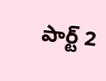పార్ట్ 2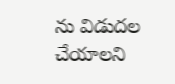ను విడుదల చేయాలని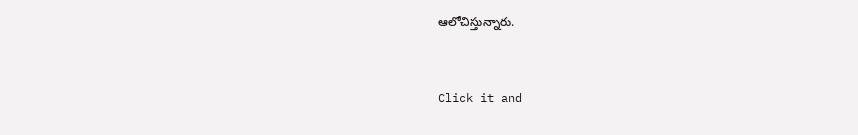ఆలోచిస్తున్నారు.


Click it and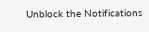Unblock the Notifications